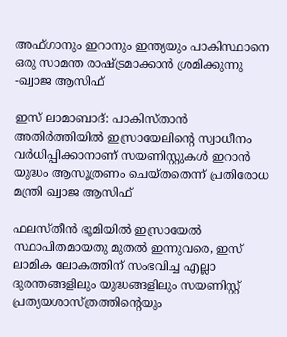അഫ്ഗാനും ഇറാനും ഇന്ത്യയും പാകിസ്ഥാനെ ഒരു സാമന്ത രാഷ്ട്രമാക്കാൻ ശ്രമിക്കുന്നു -ഖ്വാജ ആസിഫ്

ഇസ് ലാമാബാദ്: പാകിസ്താൻ അതിർത്തിയിൽ ഇസ്രായേലിന്റെ സ്വാധീനം വർധിപ്പിക്കാനാണ് സയണിസ്റ്റുകൾ ഇറാൻ യുദ്ധം ആസൂത്രണം ചെയ്തതെന്ന് പ്രതിരോധ മന്ത്രി ഖ്വാജ ആസിഫ്

ഫലസ്തീൻ ഭൂമിയിൽ ഇസ്രായേൽ സ്ഥാപിതമായതു മുതൽ ഇന്നുവരെ, ഇസ് ലാമിക ലോകത്തിന് സംഭവിച്ച എല്ലാ ദുരന്തങ്ങളിലും യുദ്ധങ്ങളിലും സയണിസ്റ്റ് പ്രത്യയശാസ്ത്രത്തിന്റെയും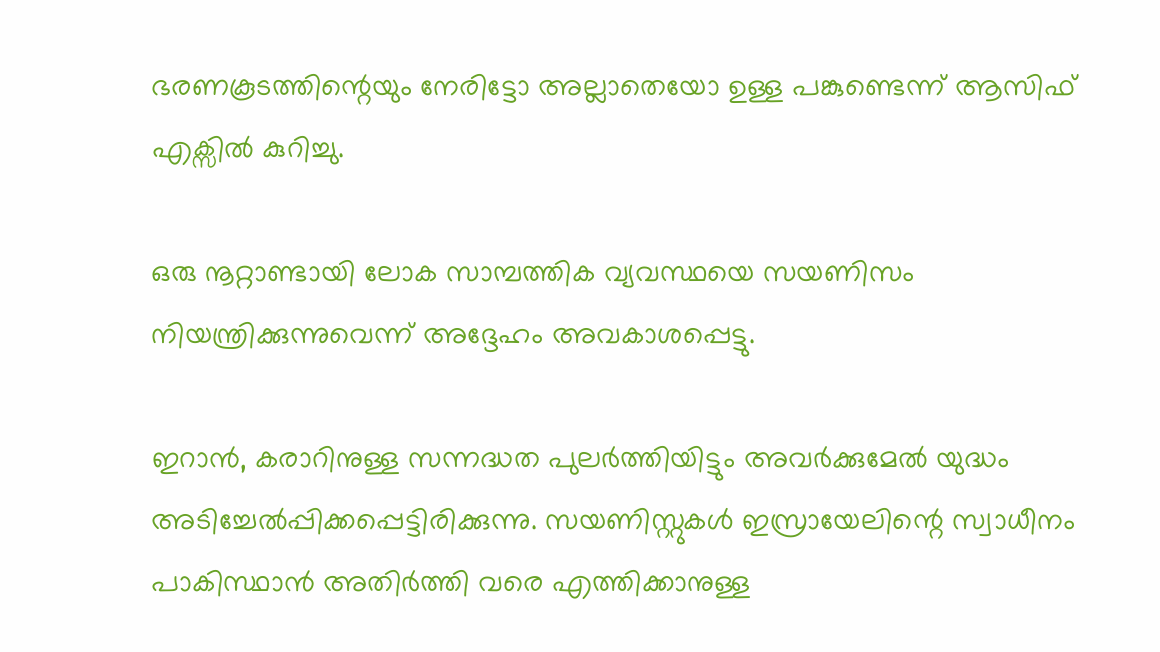ഭരണകൂടത്തിന്റെയും നേരിട്ടോ അല്ലാതെയോ ഉള്ള പങ്കുണ്ടെന്ന് ആസിഫ് എക്സിൽ കുറിച്ചു.

ഒരു നൂറ്റാണ്ടായി ലോക സാമ്പത്തിക വ്യവസ്ഥയെ സയണിസം നിയന്ത്രിക്കുന്നുവെന്ന് അദ്ദേഹം അവകാശപ്പെട്ടു.

ഇറാൻ, കരാറിനുള്ള സന്നദ്ധത പുലർത്തിയിട്ടും അവർക്കുമേൽ യുദ്ധം അടിച്ചേൽപ്പിക്കപ്പെട്ടിരിക്കുന്നു. സയണിസ്റ്റുകൾ ഇസ്രായേലിന്റെ സ്വാധീനം പാകിസ്ഥാൻ അതിർത്തി വരെ എത്തിക്കാനുള്ള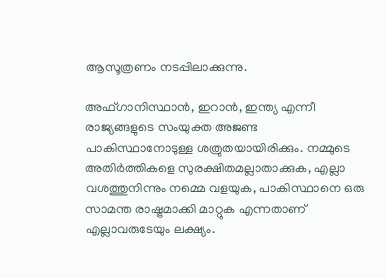ആസൂത്രണം നടപ്പിലാക്കുന്നു.

അഫ്ഗാനിസ്ഥാൻ, ഇറാൻ, ഇന്ത്യ എന്നീ രാജ്യങ്ങളുടെ സംയുക്ത അജണ്ട പാകിസ്ഥാനോടുള്ള ശത്രുതയായിരിക്കും. നമ്മുടെ അതിർത്തികളെ സുരക്ഷിതമല്ലാതാക്കുക, എല്ലാ വശത്തുനിന്നും നമ്മെ വളയുക, പാകിസ്ഥാനെ ഒരു സാമന്ത രാഷ്ട്രമാക്കി മാറ്റുക എന്നതാണ് എല്ലാവരുടേയും ലക്ഷ്യം.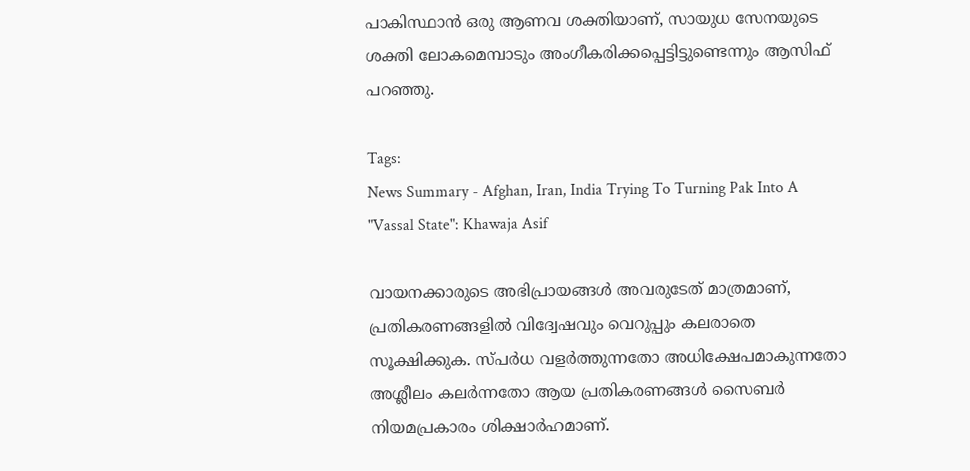പാകിസ്ഥാൻ ഒരു ആണവ ശക്തിയാണ്, സായുധ സേനയുടെ ശക്തി ലോകമെമ്പാടും അംഗീകരിക്കപ്പെട്ടിട്ടുണ്ടെന്നും ആസിഫ് പറഞ്ഞു.

Tags:
News Summary - Afghan, Iran, India Trying To Turning Pak Into A "Vassal State": Khawaja Asif

വായനക്കാരുടെ അഭിപ്രായങ്ങള്‍ അവരുടേത് മാത്രമാണ്, പ്രതികരണങ്ങളിൽ വിദ്വേഷവും വെറുപ്പും കലരാതെ സൂക്ഷിക്കുക. സ്പർധ വളർത്തുന്നതോ അധിക്ഷേപമാകുന്നതോ അശ്ലീലം കലർന്നതോ ആയ പ്രതികരണങ്ങൾ സൈബർ നിയമപ്രകാരം ശിക്ഷാർഹമാണ്.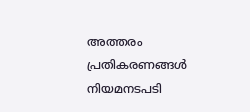അത്തരം പ്രതികരണങ്ങൾ നിയമനടപടി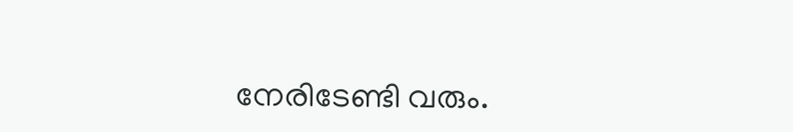നേരിടേണ്ടി വരും.